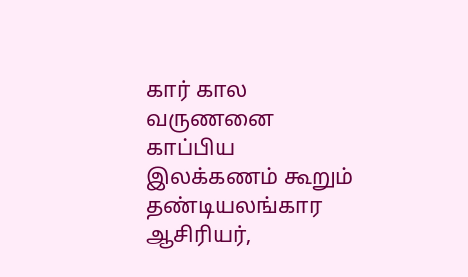கார் கால வருணனை
காப்பிய இலக்கணம் கூறும் தண்டியலங்கார ஆசிரியர்,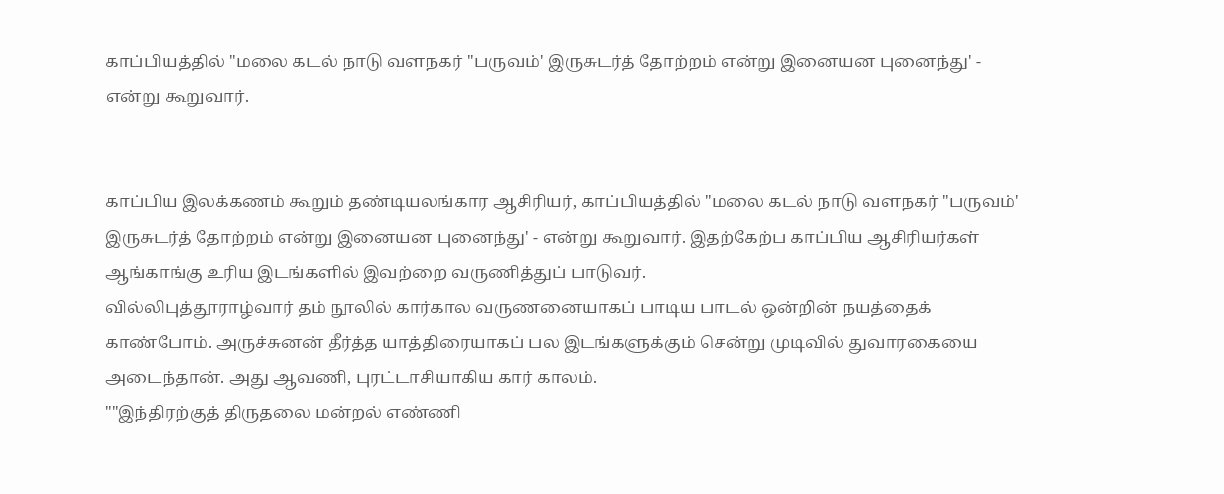காப்பியத்தில் "மலை கடல் நாடு வளநகர் "பருவம்' இருசுடர்த் தோற்றம் என்று இனையன புனைந்து' - என்று கூறுவார்.


காப்பிய இலக்கணம் கூறும் தண்டியலங்கார ஆசிரியர், காப்பியத்தில் "மலை கடல் நாடு வளநகர் "பருவம்' இருசுடர்த் தோற்றம் என்று இனையன புனைந்து' - என்று கூறுவார். இதற்கேற்ப காப்பிய ஆசிரியர்கள் ஆங்காங்கு உரிய இடங்களில் இவற்றை வருணித்துப் பாடுவர்.
வில்லிபுத்தூராழ்வார் தம் நூலில் கார்கால வருணனையாகப் பாடிய பாடல் ஒன்றின் நயத்தைக் காண்போம். அருச்சுனன் தீர்த்த யாத்திரையாகப் பல இடங்களுக்கும் சென்று முடிவில் துவாரகையை அடைந்தான். அது ஆவணி, புரட்டாசியாகிய கார் காலம்.
""இந்திரற்குத் திருதலை மன்றல் எண்ணி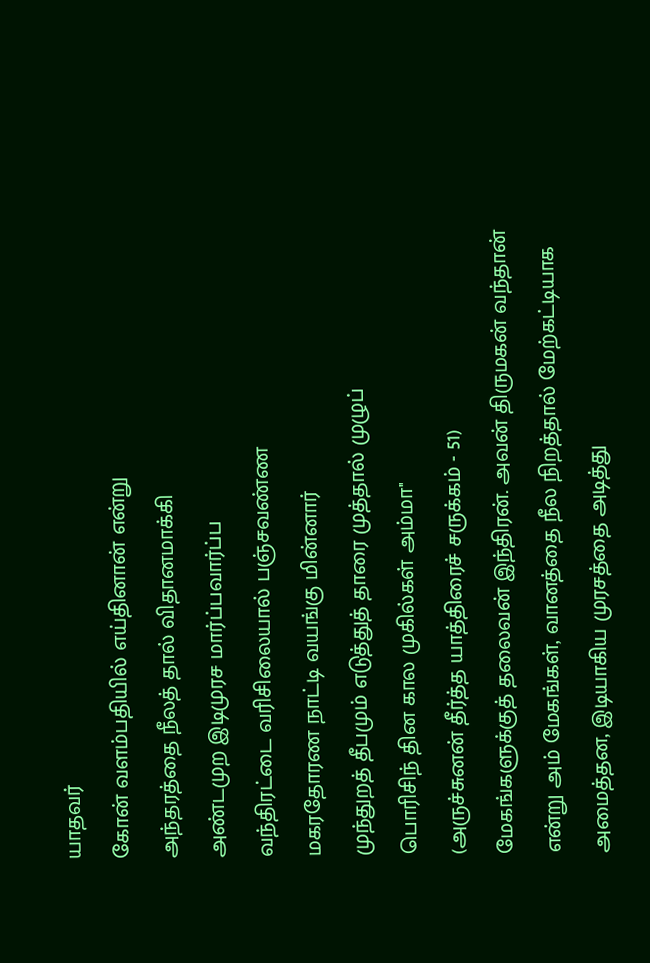யாதவர்
கோன் வளம்பதியில் எய்தினான் என்று
அந்தரத்தை நீலத் தால் விதானமாக்கி
அண்டமுற இடிமுரச மார்ப்பவார்ப்ப
வந்திரட்டை வரிசிலையால் பஞ்சவண்ண
மகரதோரண நாட்டி வயங்கு மின்னார்
முந்துறத் தீபமும் எடுத்துத் தாரை முத்தால் முழுப்
பொரிசிந் தின கால முகில்கள் அம்மா''
(அருச்சுனன் தீர்த்த யாத்திரைச் சருக்கம் - 51)
மேகங்களுக்குத் தலைவன் இந்திரன். அவன் திருமகன் வந்தான் என்று அம் மேகங்கள், வானத்தை நீல நிறத்தால் மேற்கட்டியாக அமைத்தன, இடியாகிய முரசத்தை அடித்து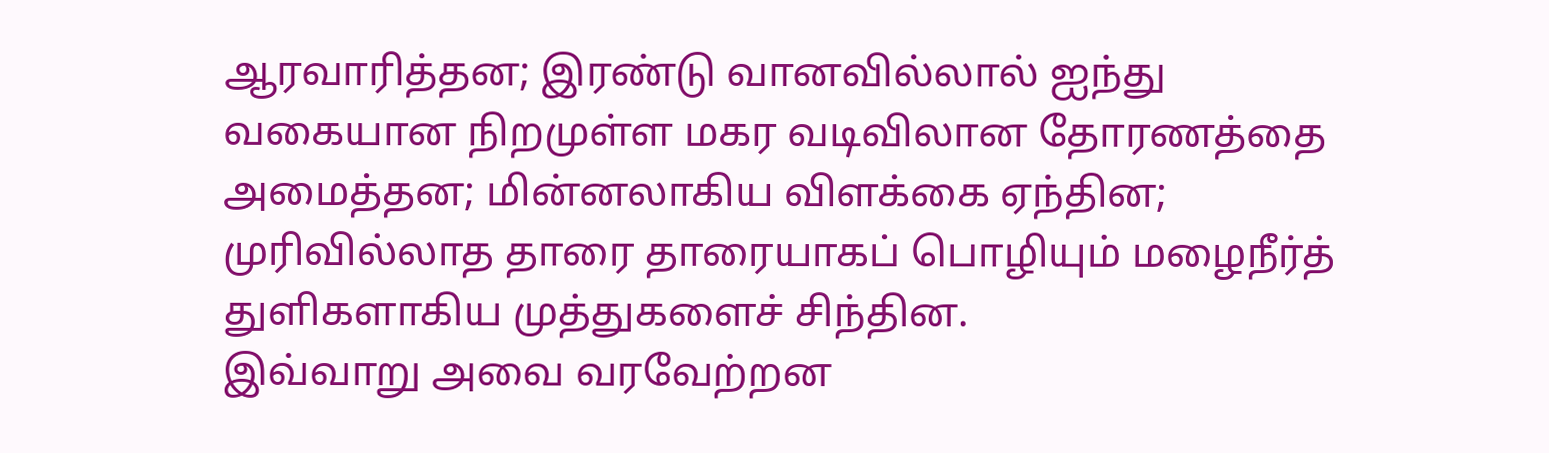ஆரவாரித்தன; இரண்டு வானவில்லால் ஐந்து வகையான நிறமுள்ள மகர வடிவிலான தோரணத்தை அமைத்தன; மின்னலாகிய விளக்கை ஏந்தின; முரிவில்லாத தாரை தாரையாகப் பொழியும் மழைநீர்த் துளிகளாகிய முத்துகளைச் சிந்தின.
இவ்வாறு அவை வரவேற்றன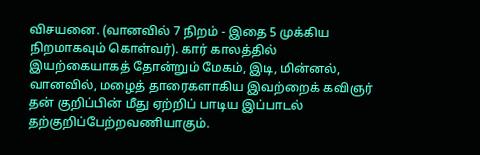விசயனை. (வானவில் 7 நிறம் - இதை 5 முக்கிய நிறமாகவும் கொள்வர்). கார் காலத்தில் இயற்கையாகத் தோன்றும் மேகம், இடி, மின்னல், வானவில், மழைத் தாரைகளாகிய இவற்றைக் கவிஞர் தன் குறிப்பின் மீது ஏற்றிப் பாடிய இப்பாடல் தற்குறிப்பேற்றவணியாகும்.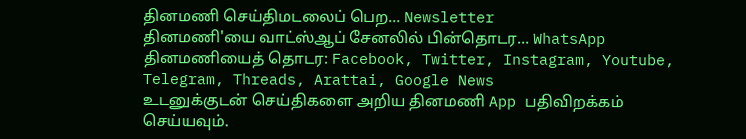தினமணி செய்திமடலைப் பெற... Newsletter
தினமணி'யை வாட்ஸ்ஆப் சேனலில் பின்தொடர... WhatsApp
தினமணியைத் தொடர: Facebook, Twitter, Instagram, Youtube, Telegram, Threads, Arattai, Google News
உடனுக்குடன் செய்திகளை அறிய தினமணி App பதிவிறக்கம் செய்யவும்.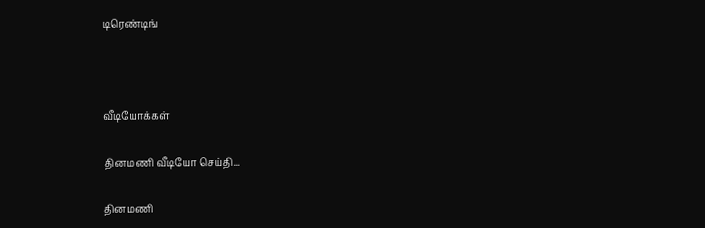டிரெண்டிங்



வீடியோக்கள்

தினமணி வீடியோ செய்தி...

தினமணி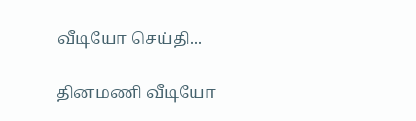வீடியோ செய்தி...

தினமணி வீடியோ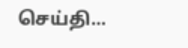செய்தி...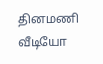தினமணி வீடியோ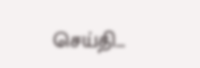செய்தி...